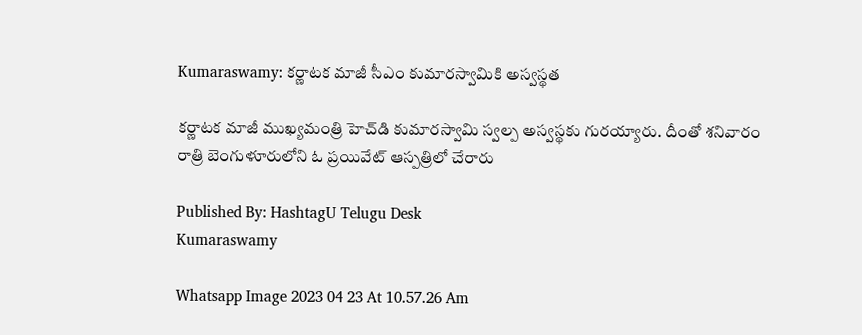Kumaraswamy: కర్ణాటక మాజీ సీఎం కుమారస్వామికి అస్వస్థత

కర్ణాటక మాజీ ముఖ్యమంత్రి హెచ్‌డి కుమారస్వామి స్వల్ప అస్వస్థకు గురయ్యారు. దీంతో శనివారం రాత్రి బెంగుళూరులోని ఓ ప్రయివేట్ ఆస్పత్రిలో చేరారు

Published By: HashtagU Telugu Desk
Kumaraswamy

Whatsapp Image 2023 04 23 At 10.57.26 Am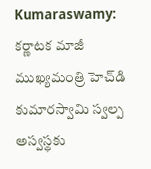Kumaraswamy: కర్ణాటక మాజీ ముఖ్యమంత్రి హెచ్‌డి కుమారస్వామి స్వల్ప అస్వస్థకు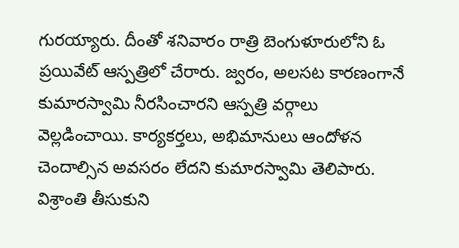గురయ్యారు. దీంతో శనివారం రాత్రి బెంగుళూరులోని ఓ ప్రయివేట్ ఆస్పత్రిలో చేరారు. జ్వరం, అలసట కారణంగానే కుమారస్వామి నీరసించారని ఆస్పత్రి వర్గాలు వెల్లడించాయి. కార్యకర్తలు, అభిమానులు ఆందోళన చెందాల్సిన అవసరం లేదని కుమారస్వామి తెలిపారు. విశ్రాంతి తీసుకుని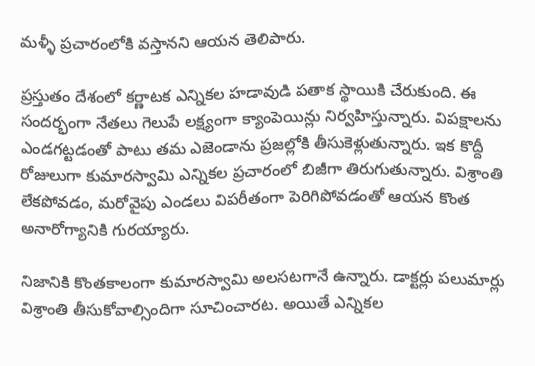మళ్ళీ ప్రచారంలోకి వస్తానని ఆయన తెలిపారు.

ప్రస్తుతం దేశంలో కర్ణాటక ఎన్నికల హడావుడి పతాక స్థాయికి చేరుకుంది. ఈ సందర్భంగా నేతలు గెలుపే లక్ష్యంగా క్యాంపెయిన్లు నిర్వహిస్తున్నారు. విపక్షాలను ఎండగట్టడంతో పాటు తమ ఎజెండాను ప్రజల్లోకి తీసుకెళ్లుతున్నారు. ఇక కొద్దీ రోజులుగా కుమారస్వామి ఎన్నికల ప్రచారంలో బిజీగా తిరుగుతున్నారు. విశ్రాంతి లేకపోవడం, మరోవైపు ఎండలు విపరీతంగా పెరిగిపోవడంతో ఆయన కొంత అనారోగ్యానికి గురయ్యారు.

నిజానికి కొంతకాలంగా కుమారస్వామి అలసటగానే ఉన్నారు. డాక్టర్లు పలుమార్లు విశ్రాంతి తీసుకోవాల్సిందిగా సూచించారట. అయితే ఎన్నికల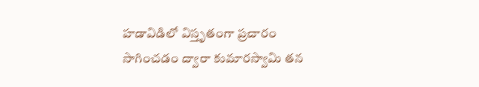హడావిడిలో విస్తృతంగా ప్రచారం సాగించడం ద్వారా కుమారస్వామి తన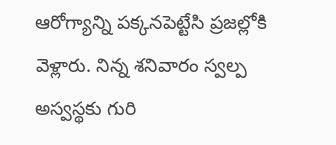ఆరోగ్యాన్ని పక్కనపెట్టేసి ప్రజల్లోకి వెళ్లారు. నిన్న శనివారం స్వల్ప అస్వస్థకు గురి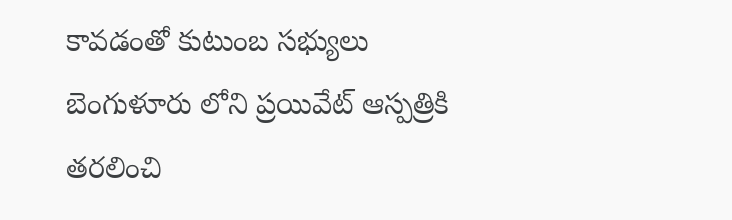కావడంతో కుటుంబ సభ్యులు బెంగుళూరు లోని ప్రయివేట్ ఆస్పత్రికి తరలించి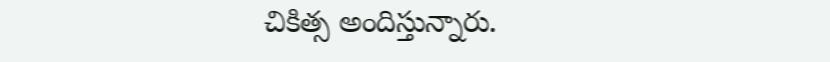చికిత్స అందిస్తున్నారు.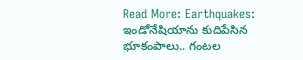Read More: Earthquakes: ఇండోనేషియాను కుదిపేసిన భూకంపాలు.. గంటల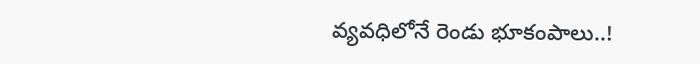వ్యవధిలోనే రెండు భూకంపాలు..!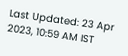Last Updated: 23 Apr 2023, 10:59 AM IST